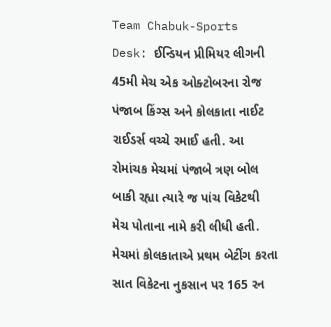Team Chabuk-Sports Desk: ઈન્ડિયન પ્રીમિયર લીગની 45મી મેચ એક ઓક્ટોબરના રોજ પંજાબ કિંગ્સ અને કોલકાતા નાઈટ રાઈડર્સ વચ્ચે રમાઈ હતી. આ રોમાંચક મેચમાં પંજાબે ત્રણ બોલ બાકી રહ્યા ત્યારે જ પાંચ વિકેટથી મેચ પોતાના નામે કરી લીધી હતી. મેચમાં કોલકાતાએ પ્રથમ બેટીંગ કરતા સાત વિકેટના નુકસાન પર 165 રન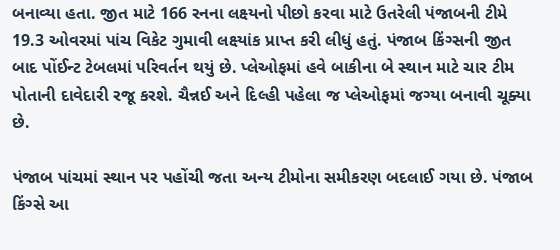બનાવ્યા હતા. જીત માટે 166 રનના લક્ષ્યનો પીછો કરવા માટે ઉતરેલી પંજાબની ટીમે 19.3 ઓવરમાં પાંચ વિકેટ ગુમાવી લક્ષ્યાંક પ્રાપ્ત કરી લીધું હતું. પંજાબ કિંગ્સની જીત બાદ પોંઈન્ટ ટેબલમાં પરિવર્તન થયું છે. પ્લેઓફમાં હવે બાકીના બે સ્થાન માટે ચાર ટીમ પોતાની દાવેદારી રજૂ કરશે. ચૈન્નઈ અને દિલ્હી પહેલા જ પ્લેઓફમાં જગ્યા બનાવી ચૂક્યા છે.

પંજાબ પાંચમાં સ્થાન પર પહોંચી જતા અન્ય ટીમોના સમીકરણ બદલાઈ ગયા છે. પંજાબ કિંગ્સે આ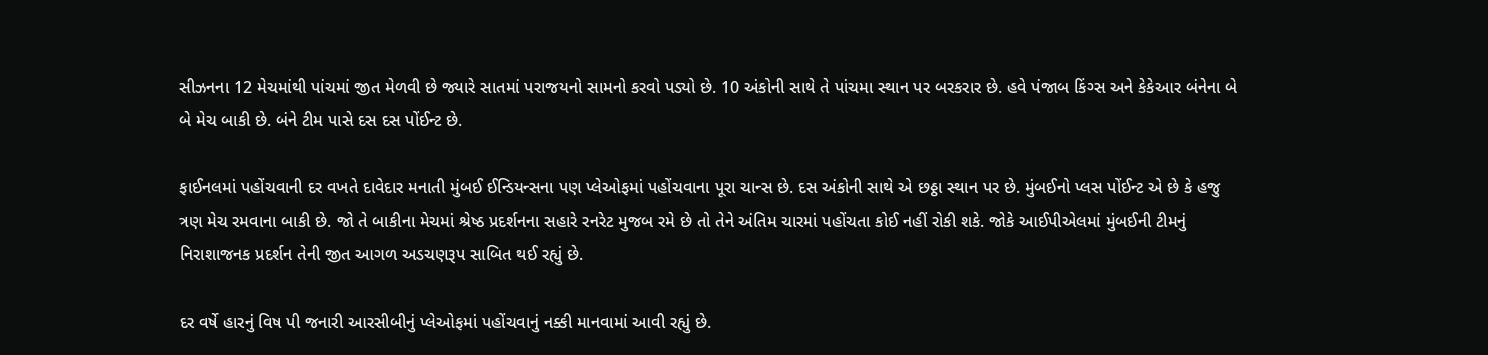સીઝનના 12 મેચમાંથી પાંચમાં જીત મેળવી છે જ્યારે સાતમાં પરાજયનો સામનો કરવો પડ્યો છે. 10 અંકોની સાથે તે પાંચમા સ્થાન પર બરકરાર છે. હવે પંજાબ કિંગ્સ અને કેકેઆર બંનેના બે બે મેચ બાકી છે. બંને ટીમ પાસે દસ દસ પોંઈન્ટ છે.

ફાઈનલમાં પહોંચવાની દર વખતે દાવેદાર મનાતી મુંબઈ ઈન્ડિયન્સના પણ પ્લેઓફમાં પહોંચવાના પૂરા ચાન્સ છે. દસ અંકોની સાથે એ છઠ્ઠા સ્થાન પર છે. મુંબઈનો પ્લસ પોંઈન્ટ એ છે કે હજુ ત્રણ મેચ રમવાના બાકી છે. જો તે બાકીના મેચમાં શ્રેષ્ઠ પ્રદર્શનના સહારે રનરેટ મુજબ રમે છે તો તેને અંતિમ ચારમાં પહોંચતા કોઈ નહીં રોકી શકે. જોકે આઈપીએલમાં મુંબઈની ટીમનું નિરાશાજનક પ્રદર્શન તેની જીત આગળ અડચણરૂપ સાબિત થઈ રહ્યું છે.

દર વર્ષે હારનું વિષ પી જનારી આરસીબીનું પ્લેઓફમાં પહોંચવાનું નક્કી માનવામાં આવી રહ્યું છે.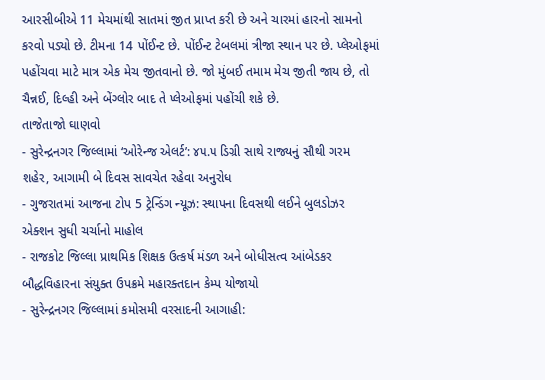આરસીબીએ 11 મેચમાંથી સાતમાં જીત પ્રાપ્ત કરી છે અને ચારમાં હારનો સામનો કરવો પડ્યો છે. ટીમના 14 પોંઈન્ટ છે. પોંઈન્ટ ટેબલમાં ત્રીજા સ્થાન પર છે. પ્લેઓફમાં પહોંચવા માટે માત્ર એક મેચ જીતવાનો છે. જો મુંબઈ તમામ મેચ જીતી જાય છે, તો ચૈન્નઈ, દિલ્હી અને બેંગ્લોર બાદ તે પ્લેઓફમાં પહોંચી શકે છે.
તાજેતાજો ઘાણવો
- સુરેન્દ્રનગર જિલ્લામાં ‘ઓરેન્જ એલર્ટ’: ૪૫.૫ ડિગ્રી સાથે રાજ્યનું સૌથી ગરમ શહેર, આગામી બે દિવસ સાવચેત રહેવા અનુરોધ
- ગુજરાતમાં આજના ટોપ 5 ટ્રેન્ડિંગ ન્યૂઝ: સ્થાપના દિવસથી લઈને બુલડોઝર એક્શન સુધી ચર્ચાનો માહોલ
- રાજકોટ જિલ્લા પ્રાથમિક શિક્ષક ઉત્કર્ષ મંડળ અને બોધીસત્વ આંબેડકર બૌદ્ધવિહારના સંયુક્ત ઉપક્રમે મહારક્તદાન કેમ્પ યોજાયો
- સુરેન્દ્રનગર જિલ્લામાં કમોસમી વરસાદની આગાહી: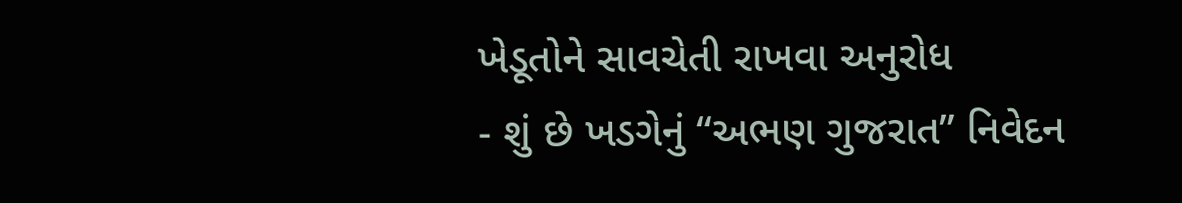ખેડૂતોને સાવચેતી રાખવા અનુરોધ
- શું છે ખડગેનું “અભણ ગુજરાત” નિવેદન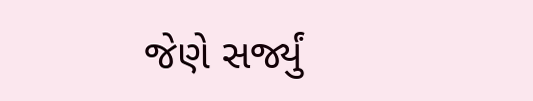જેણે સર્જ્યું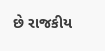છે રાજકીય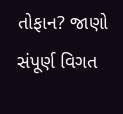તોફાન? જાણો સંપૂર્ણ વિગત